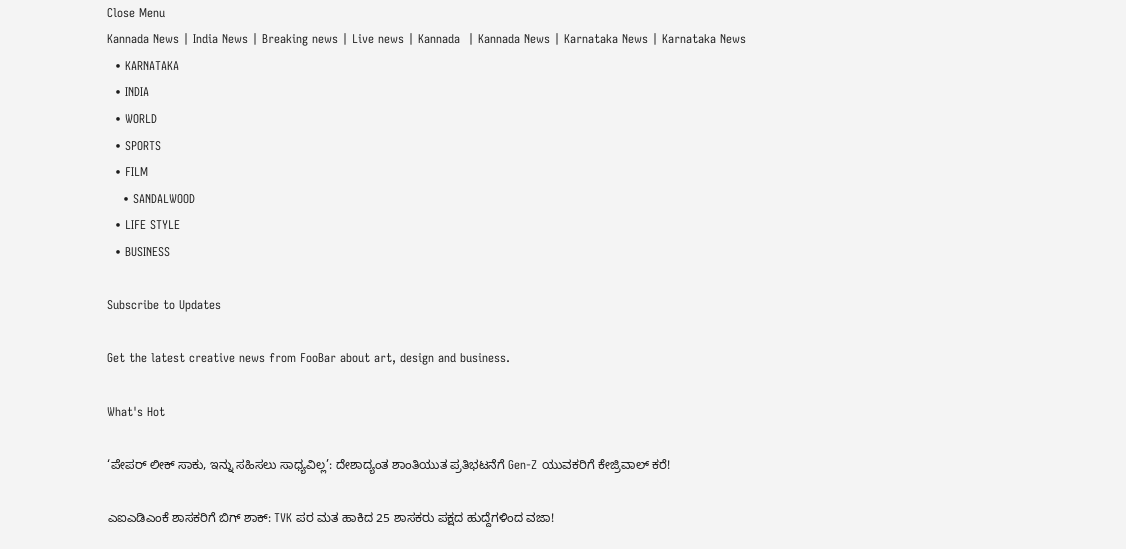Close Menu
Kannada News | India News | Breaking news | Live news | Kannada  | Kannada News | Karnataka News | Karnataka News
  • KARNATAKA
  • INDIA
  • WORLD
  • SPORTS
  • FILM
    • SANDALWOOD
  • LIFE STYLE
  • BUSINESS

Subscribe to Updates

Get the latest creative news from FooBar about art, design and business.

What's Hot

‘ಪೇಪರ್ ಲೀಕ್ ಸಾಕು, ಇನ್ನು ಸಹಿಸಲು ಸಾಧ್ಯವಿಲ್ಲ’: ದೇಶಾದ್ಯಂತ ಶಾಂತಿಯುತ ಪ್ರತಿಭಟನೆಗೆ Gen-Z ಯುವಕರಿಗೆ ಕೇಜ್ರಿವಾಲ್ ಕರೆ!

ಎಐಎಡಿಎಂಕೆ ಶಾಸಕರಿಗೆ ಬಿಗ್ ಶಾಕ್: TVK ಪರ ಮತ ಹಾಕಿದ 25 ಶಾಸಕರು ಪಕ್ಷದ ಹುದ್ದೆಗಳಿಂದ ವಜಾ!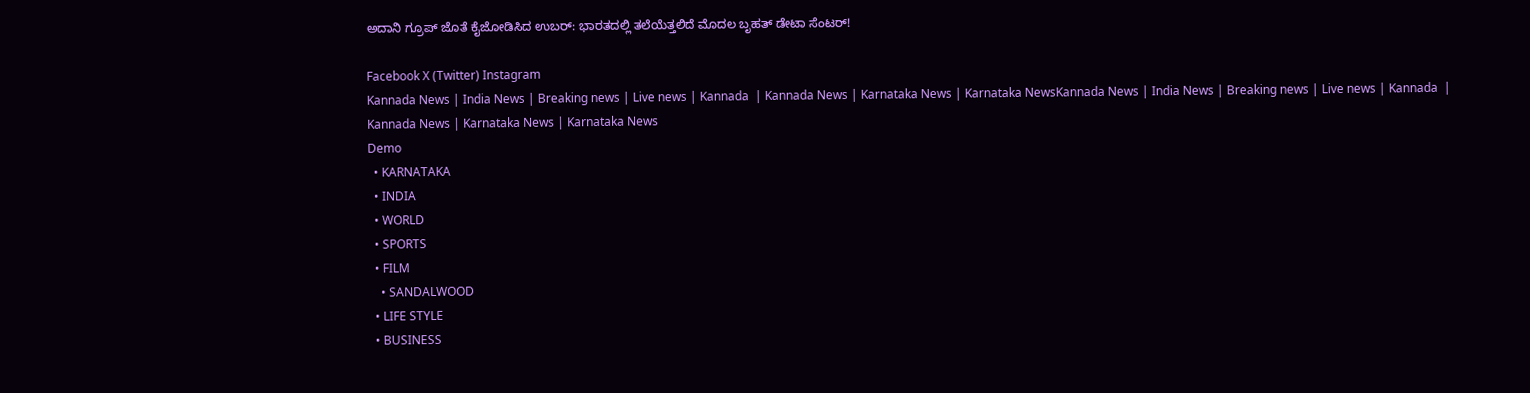ಅದಾನಿ ಗ್ರೂಪ್ ಜೊತೆ ಕೈಜೋಡಿಸಿದ ಉಬರ್: ಭಾರತದಲ್ಲಿ ತಲೆಯೆತ್ತಲಿದೆ ಮೊದಲ ಬೃಹತ್ ಡೇಟಾ ಸೆಂಟರ್!

Facebook X (Twitter) Instagram
Kannada News | India News | Breaking news | Live news | Kannada  | Kannada News | Karnataka News | Karnataka NewsKannada News | India News | Breaking news | Live news | Kannada  | Kannada News | Karnataka News | Karnataka News
Demo
  • KARNATAKA
  • INDIA
  • WORLD
  • SPORTS
  • FILM
    • SANDALWOOD
  • LIFE STYLE
  • BUSINESS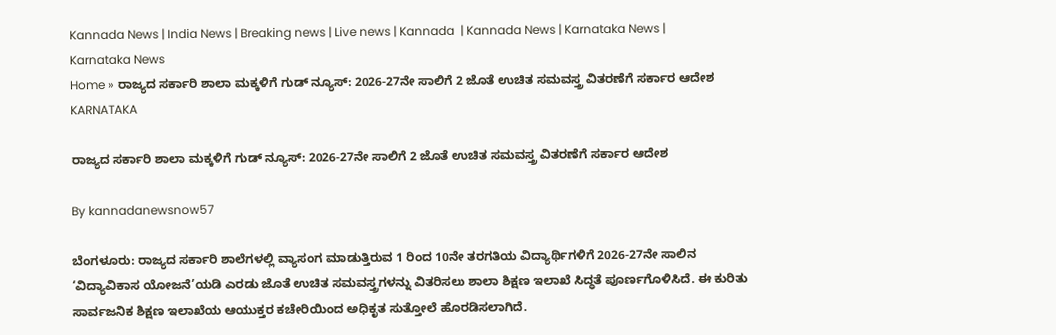Kannada News | India News | Breaking news | Live news | Kannada  | Kannada News | Karnataka News | Karnataka News
Home » ರಾಜ್ಯದ ಸರ್ಕಾರಿ ಶಾಲಾ ಮಕ್ಕಳಿಗೆ ಗುಡ್ ನ್ಯೂಸ್: 2026-27ನೇ ಸಾಲಿಗೆ 2 ಜೊತೆ ಉಚಿತ ಸಮವಸ್ತ್ರ ವಿತರಣೆಗೆ ಸರ್ಕಾರ ಆದೇಶ
KARNATAKA

ರಾಜ್ಯದ ಸರ್ಕಾರಿ ಶಾಲಾ ಮಕ್ಕಳಿಗೆ ಗುಡ್ ನ್ಯೂಸ್: 2026-27ನೇ ಸಾಲಿಗೆ 2 ಜೊತೆ ಉಚಿತ ಸಮವಸ್ತ್ರ ವಿತರಣೆಗೆ ಸರ್ಕಾರ ಆದೇಶ

By kannadanewsnow57

ಬೆಂಗಳೂರು: ರಾಜ್ಯದ ಸರ್ಕಾರಿ ಶಾಲೆಗಳಲ್ಲಿ ವ್ಯಾಸಂಗ ಮಾಡುತ್ತಿರುವ 1 ರಿಂದ 10ನೇ ತರಗತಿಯ ವಿದ್ಯಾರ್ಥಿಗಳಿಗೆ 2026-27ನೇ ಸಾಲಿನ ‘ವಿದ್ಯಾವಿಕಾಸ ಯೋಜನೆ’ಯಡಿ ಎರಡು ಜೊತೆ ಉಚಿತ ಸಮವಸ್ತ್ರಗಳನ್ನು ವಿತರಿಸಲು ಶಾಲಾ ಶಿಕ್ಷಣ ಇಲಾಖೆ ಸಿದ್ಧತೆ ಪೂರ್ಣಗೊಳಿಸಿದೆ. ಈ ಕುರಿತು ಸಾರ್ವಜನಿಕ ಶಿಕ್ಷಣ ಇಲಾಖೆಯ ಆಯುಕ್ತರ ಕಚೇರಿಯಿಂದ ಅಧಿಕೃತ ಸುತ್ತೋಲೆ ಹೊರಡಿಸಲಾಗಿದೆ.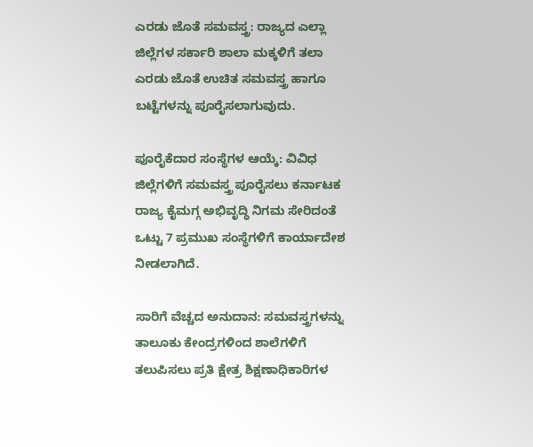ಎರಡು ಜೊತೆ ಸಮವಸ್ತ್ರ: ರಾಜ್ಯದ ಎಲ್ಲಾ ಜಿಲ್ಲೆಗಳ ಸರ್ಕಾರಿ ಶಾಲಾ ಮಕ್ಕಳಿಗೆ ತಲಾ ಎರಡು ಜೊತೆ ಉಚಿತ ಸಮವಸ್ತ್ರ ಹಾಗೂ ಬಟ್ಟೆಗಳನ್ನು ಪೂರೈಸಲಾಗುವುದು.

ಪೂರೈಕೆದಾರ ಸಂಸ್ಥೆಗಳ ಆಯ್ಕೆ: ವಿವಿಧ ಜಿಲ್ಲೆಗಳಿಗೆ ಸಮವಸ್ತ್ರ ಪೂರೈಸಲು ಕರ್ನಾಟಕ ರಾಜ್ಯ ಕೈಮಗ್ಗ ಅಭಿವೃದ್ಧಿ ನಿಗಮ ಸೇರಿದಂತೆ ಒಟ್ಟು 7 ಪ್ರಮುಖ ಸಂಸ್ಥೆಗಳಿಗೆ ಕಾರ್ಯಾದೇಶ ನೀಡಲಾಗಿದೆ.

ಸಾರಿಗೆ ವೆಚ್ಚದ ಅನುದಾನ: ಸಮವಸ್ತ್ರಗಳನ್ನು ತಾಲೂಕು ಕೇಂದ್ರಗಳಿಂದ ಶಾಲೆಗಳಿಗೆ ತಲುಪಿಸಲು ಪ್ರತಿ ಕ್ಷೇತ್ರ ಶಿಕ್ಷಣಾಧಿಕಾರಿಗಳ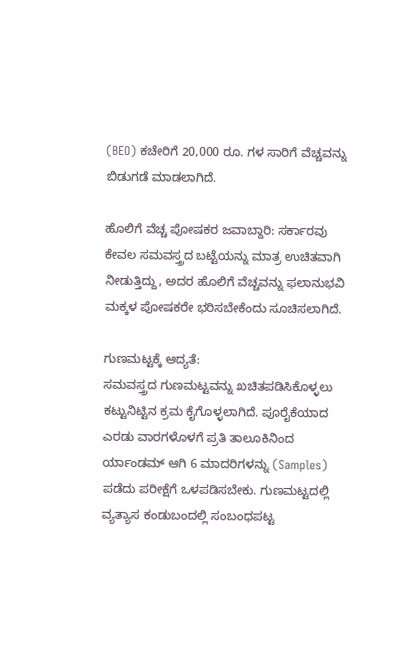(BEO) ಕಚೇರಿಗೆ 20,000 ರೂ. ಗಳ ಸಾರಿಗೆ ವೆಚ್ಚವನ್ನು ಬಿಡುಗಡೆ ಮಾಡಲಾಗಿದೆ.

ಹೊಲಿಗೆ ವೆಚ್ಚ ಪೋಷಕರ ಜವಾಬ್ದಾರಿ: ಸರ್ಕಾರವು ಕೇವಲ ಸಮವಸ್ತ್ರದ ಬಟ್ಟೆಯನ್ನು ಮಾತ್ರ ಉಚಿತವಾಗಿ ನೀಡುತ್ತಿದ್ದು, ಅದರ ಹೊಲಿಗೆ ವೆಚ್ಚವನ್ನು ಫಲಾನುಭವಿ ಮಕ್ಕಳ ಪೋಷಕರೇ ಭರಿಸಬೇಕೆಂದು ಸೂಚಿಸಲಾಗಿದೆ.

ಗುಣಮಟ್ಟಕ್ಕೆ ಆದ್ಯತೆ:
ಸಮವಸ್ತ್ರದ ಗುಣಮಟ್ಟವನ್ನು ಖಚಿತಪಡಿಸಿಕೊಳ್ಳಲು ಕಟ್ಟುನಿಟ್ಟಿನ ಕ್ರಮ ಕೈಗೊಳ್ಳಲಾಗಿದೆ. ಪೂರೈಕೆಯಾದ ಎರಡು ವಾರಗಳೊಳಗೆ ಪ್ರತಿ ತಾಲೂಕಿನಿಂದ ರ್ಯಾಂಡಮ್ ಆಗಿ 6 ಮಾದರಿಗಳನ್ನು (Samples) ಪಡೆದು ಪರೀಕ್ಷೆಗೆ ಒಳಪಡಿಸಬೇಕು. ಗುಣಮಟ್ಟದಲ್ಲಿ ವ್ಯತ್ಯಾಸ ಕಂಡುಬಂದಲ್ಲಿ ಸಂಬಂಧಪಟ್ಟ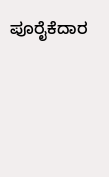ಪೂರೈಕೆದಾರ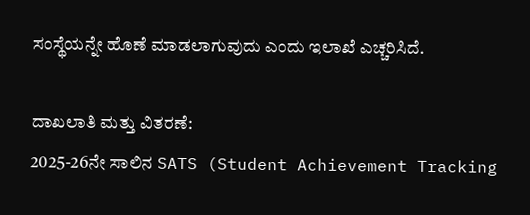ಸಂಸ್ಥೆಯನ್ನೇ ಹೊಣೆ ಮಾಡಲಾಗುವುದು ಎಂದು ಇಲಾಖೆ ಎಚ್ಚರಿಸಿದೆ.

ದಾಖಲಾತಿ ಮತ್ತು ವಿತರಣೆ:
2025-26ನೇ ಸಾಲಿನ SATS (Student Achievement Tracking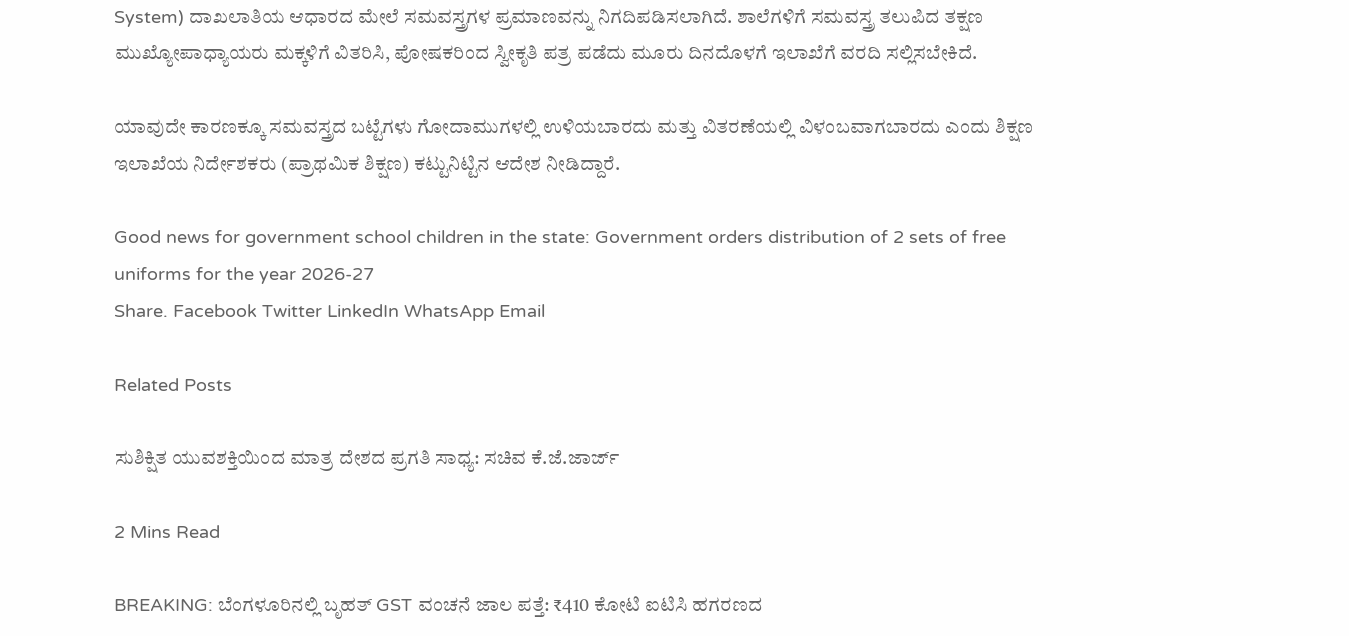System) ದಾಖಲಾತಿಯ ಆಧಾರದ ಮೇಲೆ ಸಮವಸ್ತ್ರಗಳ ಪ್ರಮಾಣವನ್ನು ನಿಗದಿಪಡಿಸಲಾಗಿದೆ. ಶಾಲೆಗಳಿಗೆ ಸಮವಸ್ತ್ರ ತಲುಪಿದ ತಕ್ಷಣ ಮುಖ್ಯೋಪಾಧ್ಯಾಯರು ಮಕ್ಕಳಿಗೆ ವಿತರಿಸಿ, ಪೋಷಕರಿಂದ ಸ್ವೀಕೃತಿ ಪತ್ರ ಪಡೆದು ಮೂರು ದಿನದೊಳಗೆ ಇಲಾಖೆಗೆ ವರದಿ ಸಲ್ಲಿಸಬೇಕಿದೆ.

ಯಾವುದೇ ಕಾರಣಕ್ಕೂ ಸಮವಸ್ತ್ರದ ಬಟ್ಟೆಗಳು ಗೋದಾಮುಗಳಲ್ಲಿ ಉಳಿಯಬಾರದು ಮತ್ತು ವಿತರಣೆಯಲ್ಲಿ ವಿಳಂಬವಾಗಬಾರದು ಎಂದು ಶಿಕ್ಷಣ ಇಲಾಖೆಯ ನಿರ್ದೇಶಕರು (ಪ್ರಾಥಮಿಕ ಶಿಕ್ಷಣ) ಕಟ್ಟುನಿಟ್ಟಿನ ಆದೇಶ ನೀಡಿದ್ದಾರೆ.

Good news for government school children in the state: Government orders distribution of 2 sets of free uniforms for the year 2026-27
Share. Facebook Twitter LinkedIn WhatsApp Email

Related Posts

ಸುಶಿಕ್ಷಿತ ಯುವಶಕ್ತಿಯಿಂದ ಮಾತ್ರ ದೇಶದ ಪ್ರಗತಿ ಸಾಧ್ಯ: ಸಚಿವ ಕೆ.ಜೆ.ಜಾರ್ಜ್

2 Mins Read

BREAKING: ಬೆಂಗಳೂರಿನಲ್ಲಿ ಬೃಹತ್ GST ವಂಚನೆ ಜಾಲ ಪತ್ತೆ: ₹410 ಕೋಟಿ ಐಟಿಸಿ ಹಗರಣದ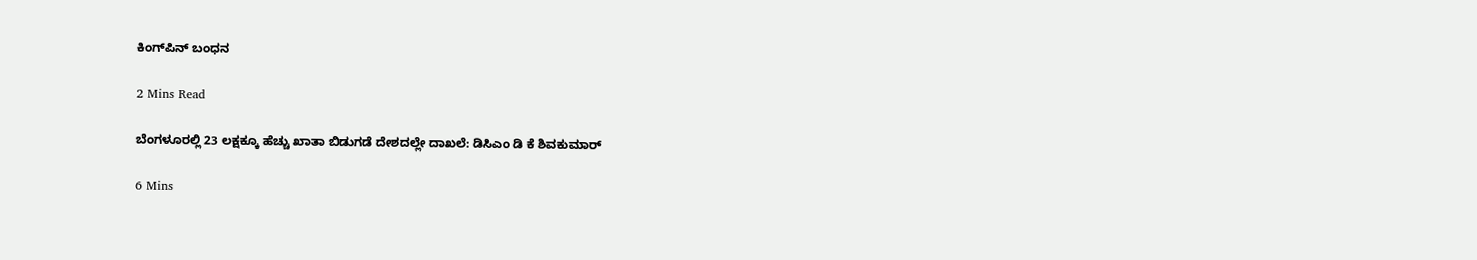ಕಿಂಗ್‌ಪಿನ್ ಬಂಧನ

2 Mins Read

ಬೆಂಗಳೂರಲ್ಲಿ 23 ಲಕ್ಷಕ್ಕೂ ಹೆಚ್ಚು ಖಾತಾ ಬಿಡುಗಡೆ ದೇಶದಲ್ಲೇ ದಾಖಲೆ: ಡಿಸಿಎಂ ಡಿ ಕೆ ಶಿವಕುಮಾರ್

6 Mins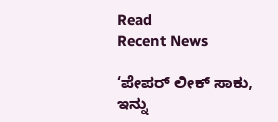Read
Recent News

‘ಪೇಪರ್ ಲೀಕ್ ಸಾಕು, ಇನ್ನು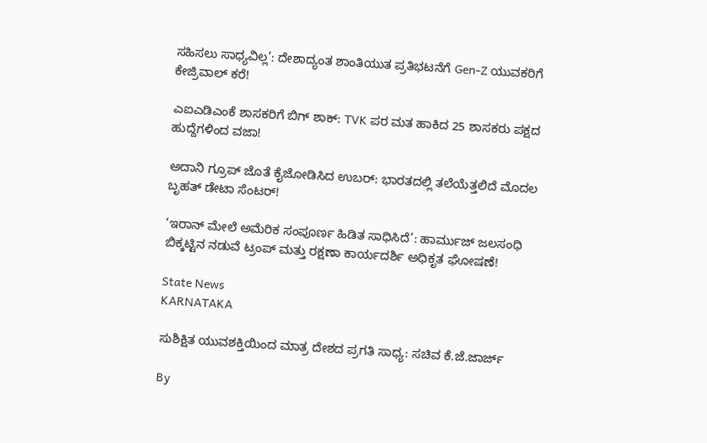ಸಹಿಸಲು ಸಾಧ್ಯವಿಲ್ಲ’: ದೇಶಾದ್ಯಂತ ಶಾಂತಿಯುತ ಪ್ರತಿಭಟನೆಗೆ Gen-Z ಯುವಕರಿಗೆ ಕೇಜ್ರಿವಾಲ್ ಕರೆ!

ಎಐಎಡಿಎಂಕೆ ಶಾಸಕರಿಗೆ ಬಿಗ್ ಶಾಕ್: TVK ಪರ ಮತ ಹಾಕಿದ 25 ಶಾಸಕರು ಪಕ್ಷದ ಹುದ್ದೆಗಳಿಂದ ವಜಾ!

ಅದಾನಿ ಗ್ರೂಪ್ ಜೊತೆ ಕೈಜೋಡಿಸಿದ ಉಬರ್: ಭಾರತದಲ್ಲಿ ತಲೆಯೆತ್ತಲಿದೆ ಮೊದಲ ಬೃಹತ್ ಡೇಟಾ ಸೆಂಟರ್!

‘ಇರಾನ್ ಮೇಲೆ ಅಮೆರಿಕ ಸಂಪೂರ್ಣ ಹಿಡಿತ ಸಾಧಿಸಿದೆ’: ಹಾರ್ಮುಜ್ ಜಲಸಂಧಿ ಬಿಕ್ಕಟ್ಟಿನ ನಡುವೆ ಟ್ರಂಪ್ ಮತ್ತು ರಕ್ಷಣಾ ಕಾರ್ಯದರ್ಶಿ ಅಧಿಕೃತ ಘೋಷಣೆ!

State News
KARNATAKA

ಸುಶಿಕ್ಷಿತ ಯುವಶಕ್ತಿಯಿಂದ ಮಾತ್ರ ದೇಶದ ಪ್ರಗತಿ ಸಾಧ್ಯ: ಸಚಿವ ಕೆ.ಜೆ.ಜಾರ್ಜ್

By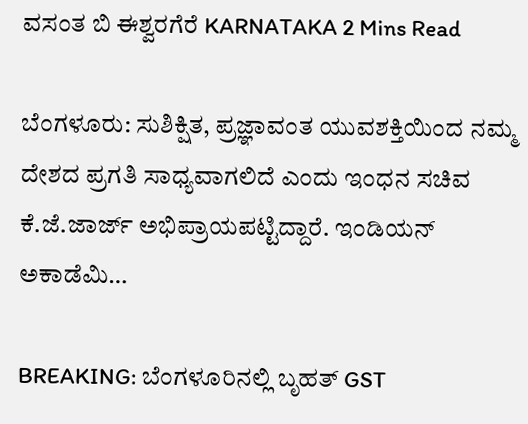ವಸಂತ ಬಿ ಈಶ್ವರಗೆರೆ KARNATAKA 2 Mins Read

ಬೆಂಗಳೂರು: ಸುಶಿಕ್ಷಿತ, ಪ್ರಜ್ಞಾವಂತ ಯುವಶಕ್ತಿಯಿಂದ ನಮ್ಮ ದೇಶದ ಪ್ರಗತಿ ಸಾಧ್ಯವಾಗಲಿದೆ ಎಂದು ಇಂಧನ ಸಚಿವ ಕೆ.ಜೆ.ಜಾರ್ಜ್ ಅಭಿಪ್ರಾಯಪಟ್ಟಿದ್ದಾರೆ. ಇಂಡಿಯನ್ ಅಕಾಡೆಮಿ…

BREAKING: ಬೆಂಗಳೂರಿನಲ್ಲಿ ಬೃಹತ್ GST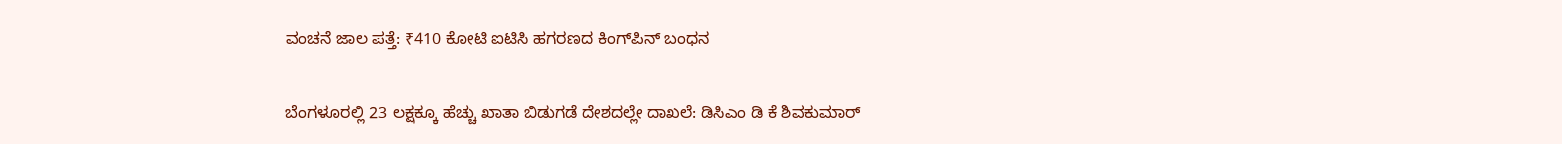ವಂಚನೆ ಜಾಲ ಪತ್ತೆ: ₹410 ಕೋಟಿ ಐಟಿಸಿ ಹಗರಣದ ಕಿಂಗ್‌ಪಿನ್ ಬಂಧನ

ಬೆಂಗಳೂರಲ್ಲಿ 23 ಲಕ್ಷಕ್ಕೂ ಹೆಚ್ಚು ಖಾತಾ ಬಿಡುಗಡೆ ದೇಶದಲ್ಲೇ ದಾಖಲೆ: ಡಿಸಿಎಂ ಡಿ ಕೆ ಶಿವಕುಮಾರ್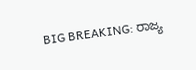BIG BREAKING: ರಾಜ್ಯ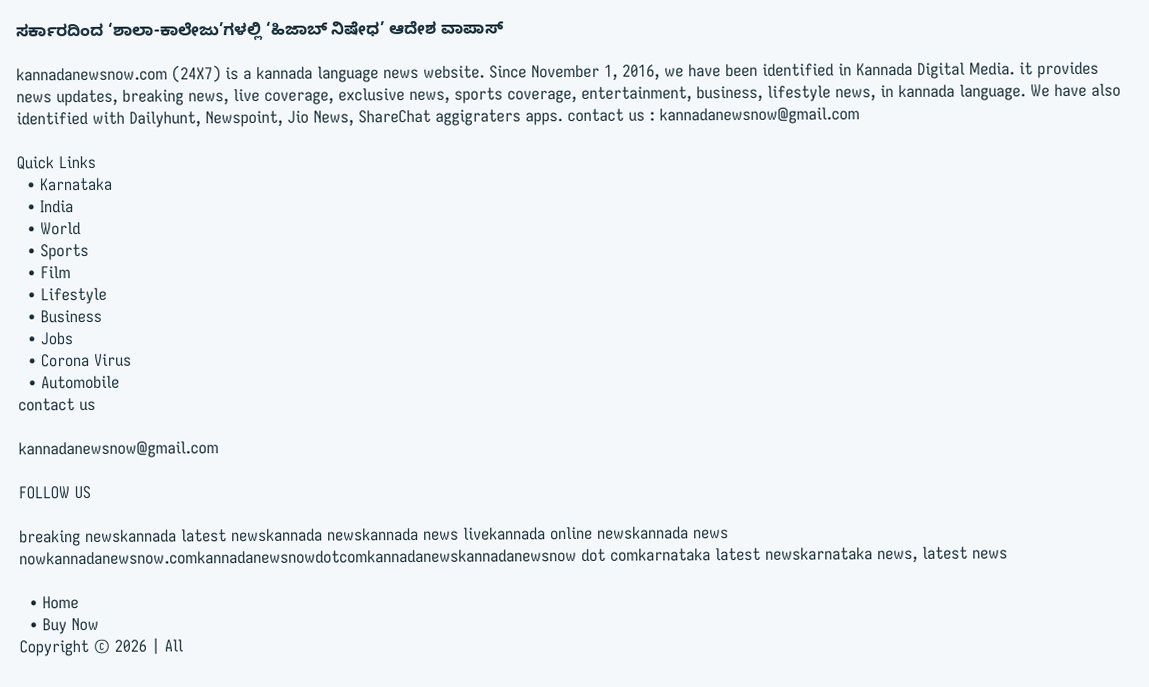ಸರ್ಕಾರದಿಂದ ‘ಶಾಲಾ-ಕಾಲೇಜು’ಗಳಲ್ಲಿ ‘ಹಿಜಾಬ್ ನಿಷೇಧ’ ಆದೇಶ ವಾಪಾಸ್

kannadanewsnow.com (24X7) is a kannada language news website. Since November 1, 2016, we have been identified in Kannada Digital Media. it provides news updates, breaking news, live coverage, exclusive news, sports coverage, entertainment, business, lifestyle news, in kannada language. We have also identified with Dailyhunt, Newspoint, Jio News, ShareChat aggigraters apps. contact us : kannadanewsnow@gmail.com

Quick Links
  • Karnataka
  • India
  • World
  • Sports
  • Film
  • Lifestyle
  • Business
  • Jobs
  • Corona Virus
  • Automobile
contact us

kannadanewsnow@gmail.com

FOLLOW US

breaking newskannada latest newskannada newskannada news livekannada online newskannada news nowkannadanewsnow.comkannadanewsnowdotcomkannadanewskannadanewsnow dot comkarnataka latest newskarnataka news, latest news

  • Home
  • Buy Now
Copyright © 2026 | All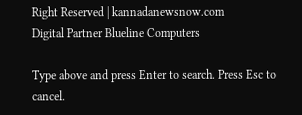Right Reserved | kannadanewsnow.com
Digital Partner Blueline Computers

Type above and press Enter to search. Press Esc to cancel.